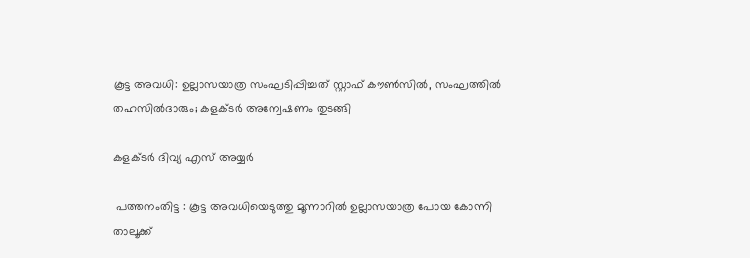കൂട്ട അവധി: ഉല്ലാസയാത്ര സംഘടിപ്പിച്ചത് സ്റ്റാഫ്‌ കൗൺസിൽ, സംഘത്തിൽ തഹസിൽദാരും; കളക്ടർ അന്വേഷണം തുടങ്ങി

കളക്ടർ ദിവ്യ എസ് അയ്യർ

 പത്തനംതിട്ട : കൂട്ട അവധിയെടുത്തു മൂന്നാറിൽ ഉല്ലാസയാത്ര പോയ കോന്നി താലൂക്ക്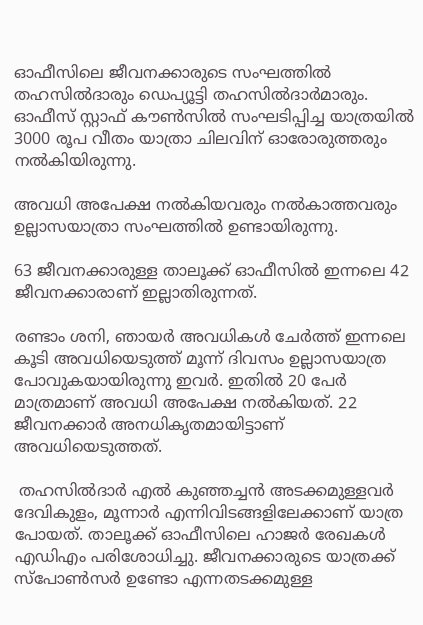ഓഫീസിലെ ജീവനക്കാരുടെ സംഘത്തിൽ തഹസിൽദാരും ഡെപ്യൂട്ടി തഹസിൽദാർമാരും. ഓഫീസ് സ്റ്റാഫ്‌ കൗൺസിൽ സംഘടിപ്പിച്ച യാത്രയിൽ 3000 രൂപ വീതം യാത്രാ ചിലവിന് ഓരോരുത്തരും നൽകിയിരുന്നു.

അവധി അപേക്ഷ നൽകിയവരും നൽകാത്തവരും ഉല്ലാസയാത്രാ സംഘത്തിൽ ഉണ്ടായിരുന്നു.

63 ജീവനക്കാരുള്ള താലൂക്ക് ഓഫീസിൽ ഇന്നലെ 42 ജീവനക്കാരാണ് ഇല്ലാതിരുന്നത്.

രണ്ടാം ശനി, ഞായർ അവധികൾ ചേർത്ത് ഇന്നലെ കൂടി അവധിയെടുത്ത് മൂന്ന് ദിവസം ഉല്ലാസയാത്ര പോവുകയായിരുന്നു ഇവർ. ഇതിൽ 20 പേർ മാത്രമാണ് അവധി അപേക്ഷ നൽകിയത്. 22 ജീവനക്കാർ അനധികൃതമായിട്ടാണ് അവധിയെടുത്തത്.

 തഹസിൽദാർ എൽ കുഞ്ഞച്ചൻ അടക്കമുള്ളവർ ദേവികുളം, മൂന്നാർ എന്നിവിടങ്ങളിലേക്കാണ് യാത്ര പോയത്. താലൂക്ക് ഓഫീസിലെ ഹാജർ രേഖകൾ എഡിഎം പരിശോധിച്ചു. ജീവനക്കാരുടെ യാത്രക്ക് സ്പോൺസർ ഉണ്ടോ എന്നതടക്കമുള്ള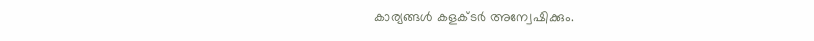കാര്യങ്ങൾ കളക്ടർ അന്വേഷിക്കും.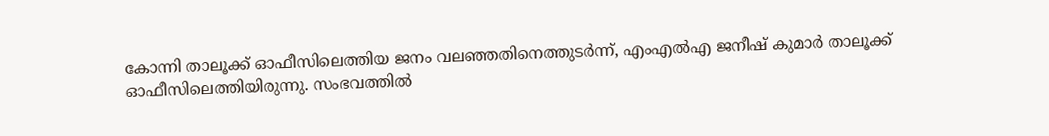കോന്നി താലൂക്ക് ഓഫീസിലെത്തിയ ജനം വലഞ്ഞതിനെത്തുടർന്ന്, എംഎൽഎ ജനീഷ് കുമാർ താലൂക്ക് ഓഫീസിലെത്തിയിരുന്നു. സംഭവത്തിൽ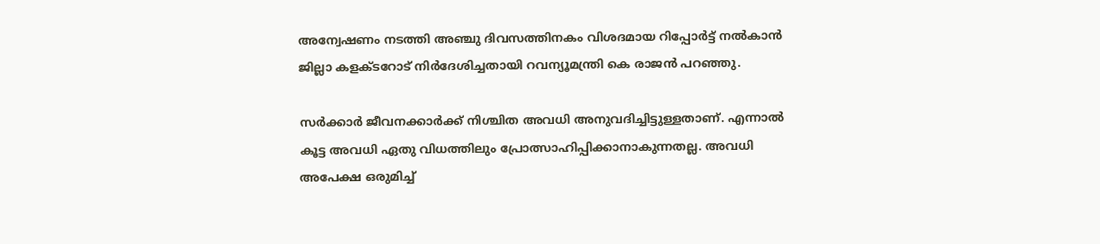അന്വേഷണം നടത്തി അഞ്ചു ദിവസത്തിനകം വിശദമായ റിപ്പോർട്ട് നൽകാൻ ജില്ലാ കളക്ടറോട് നിർദേശിച്ചതായി റവന്യൂമന്ത്രി കെ രാജൻ പറഞ്ഞു.

സർക്കാർ ജീവനക്കാർക്ക് നിശ്ചിത അവധി അനുവദിച്ചിട്ടുള്ളതാണ്. എന്നാൽ കൂട്ട അവധി ഏതു വിധത്തിലും പ്രോത്സാഹിപ്പിക്കാനാകുന്നതല്ല. അവധി അപേക്ഷ ഒരുമിച്ച്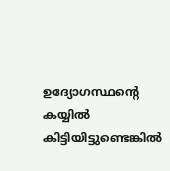ഉദ്യോഗസ്ഥന്റെ കയ്യിൽ കിട്ടിയിട്ടുണ്ടെങ്കിൽ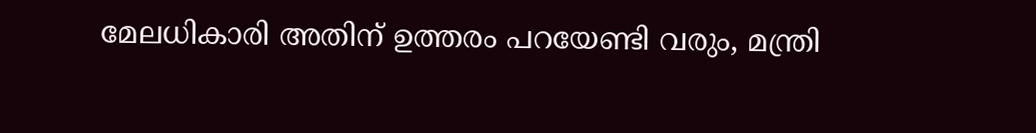മേലധികാരി അതിന് ഉത്തരം പറയേണ്ടി വരും, മന്ത്രി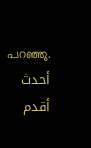പറഞ്ഞു.
أحدث أقدم